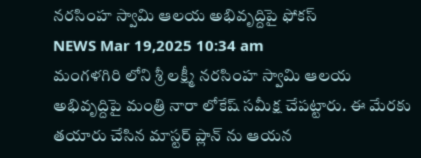నరసింహ స్వామి ఆలయ అభివృద్దిపై ఫోకస్
NEWS Mar 19,2025 10:34 am
మంగళగిరి లోని శ్రీ లక్ష్మీ నరసింహ స్వామి ఆలయ అభివృద్దిపై మంత్రి నారా లోకేష్ సమీక్ష చేపట్టారు. ఈ మేరకు తయారు చేసిన మాస్టర్ ప్లాన్ ను ఆయన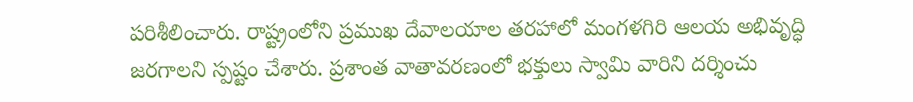పరిశీలించారు. రాష్ట్రంలోని ప్రముఖ దేవాలయాల తరహాలో మంగళగిరి ఆలయ అభివృద్ధి జరగాలని స్పష్టం చేశారు. ప్రశాంత వాతావరణంలో భక్తులు స్వామి వారిని దర్శించు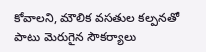కోవాలని, మౌలిక వసతుల కల్పనతో పాటు మెరుగైన సౌకర్యాలు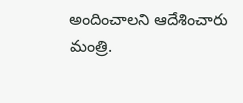అందించాలని ఆదేశించారు మంత్రి.